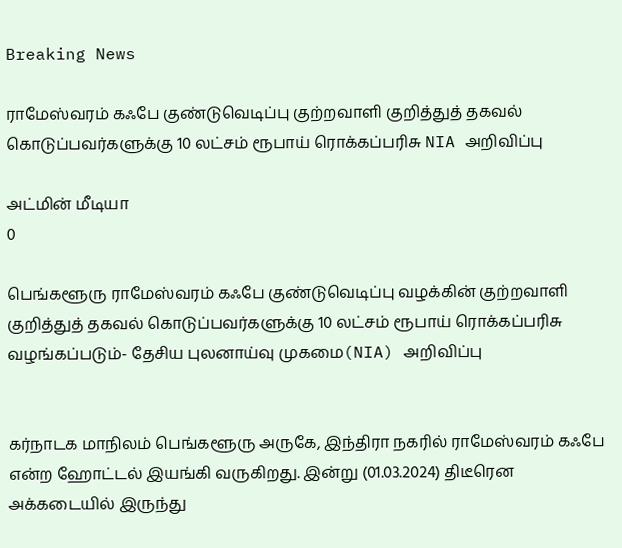Breaking News

ராமேஸ்வரம் கஃபே குண்டுவெடிப்பு குற்றவாளி குறித்துத் தகவல் கொடுப்பவர்களுக்கு 10 லட்சம் ரூபாய் ரொக்கப்பரிசு NIA அறிவிப்பு

அட்மின் மீடியா
0

பெங்களூரு ராமேஸ்வரம் கஃபே குண்டுவெடிப்பு வழக்கின் குற்றவாளி குறித்துத் தகவல் கொடுப்பவர்களுக்கு 10 லட்சம் ரூபாய் ரொக்கப்பரிசு வழங்கப்படும்- தேசிய புலனாய்வு முகமை(NIA) அறிவிப்பு


கர்நாடக மாநிலம் பெங்களூரு அருகே, இந்திரா நகரில் ராமேஸ்வரம் கஃபே என்ற ஹோட்டல் இயங்கி வருகிறது. இன்று (01.03.2024) திடீரென அக்கடையில் இருந்து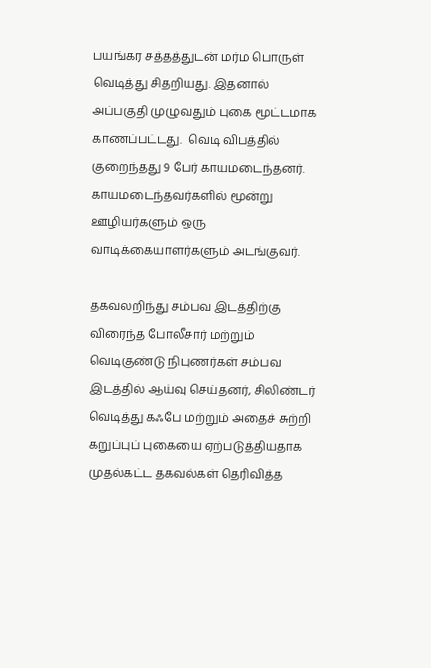பயங்கர சத்தத்துடன் மர்ம பொருள் வெடித்து சிதறியது. இதனால் அப்பகுதி முழுவதும் புகை மூட்டமாக காணப்பட்டது.  வெடி விபத்தில் குறைந்தது 9 பேர் காயமடைந்தனர். காயமடைந்தவர்களில் மூன்று ஊழியர்களும் ஒரு வாடிக்கையாளர்களும் அடங்குவர்.

தகவலறிந்து சம்பவ இடத்திற்கு விரைந்த போலீசார் மற்றும் வெடிகுண்டு நிபுணர்கள் சம்பவ இடத்தில் ஆய்வு செய்தனர், சிலிண்டர் வெடித்து கஃபே மற்றும் அதைச் சுற்றி கறுப்புப் புகையை ஏற்படுத்தியதாக முதல்கட்ட தகவல்கள் தெரிவித்த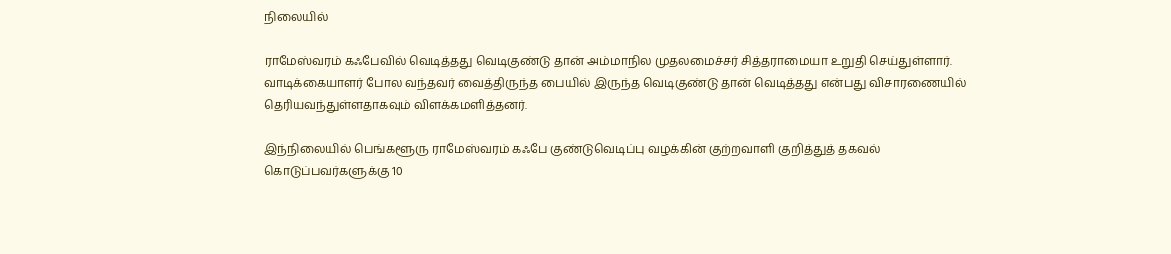நிலையில்

ராமேஸ்வரம் கஃபேவில் வெடித்தது வெடிகுண்டு தான் அம்மாநில முதலமைச்சர் சித்தராமையா உறுதி செய்துள்ளார். வாடிக்கையாளர் போல வந்தவர் வைத்திருந்த பையில் இருந்த வெடிகுண்டு தான் வெடித்தது என்பது விசாரணையில் தெரியவந்துள்ளதாகவும் விளக்கமளித்தனர்.

இந்நிலையில் பெங்களூரு ராமேஸ்வரம் கஃபே குண்டுவெடிப்பு வழக்கின் குற்றவாளி குறித்துத் தகவல் கொடுப்பவர்களுக்கு 10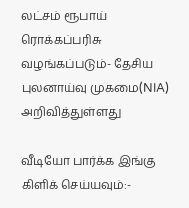லட்சம் ரூபாய் ரொக்கப்பரிசு வழங்கப்படும்- தேசிய புலனாய்வு முகமை(NIA) அறிவித்துள்ளது

வீடியோ பார்க்க இங்கு கிளிக் செய்யவும்:-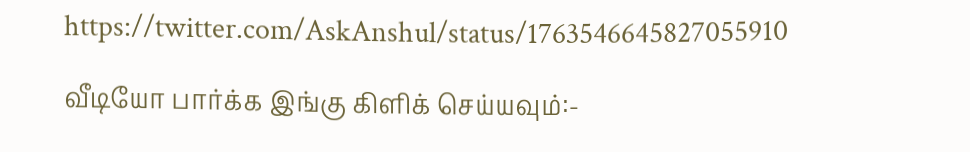https://twitter.com/AskAnshul/status/1763546645827055910

வீடியோ பார்க்க இங்கு கிளிக் செய்யவும்:-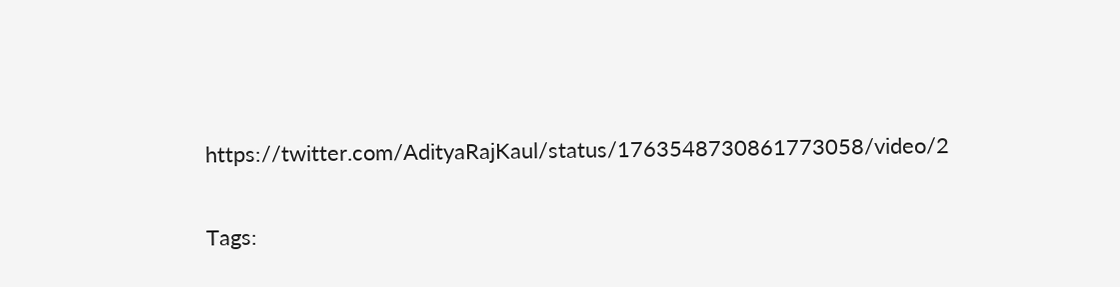https://twitter.com/AdityaRajKaul/status/1763548730861773058/video/2

Tags: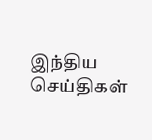இந்திய செய்திகள்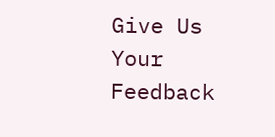Give Us Your Feedback